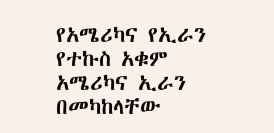የአሜሪካና የኢራን የተኩስ አቁም
አሜሪካና ኢራን በመካከላቸው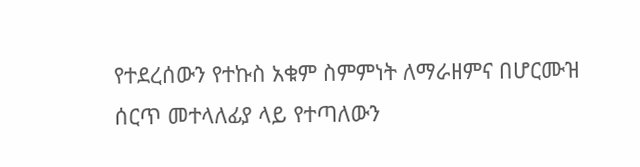የተደረሰውን የተኩስ አቁም ስምምነት ለማራዘምና በሆርሙዝ ሰርጥ መተላለፊያ ላይ የተጣለውን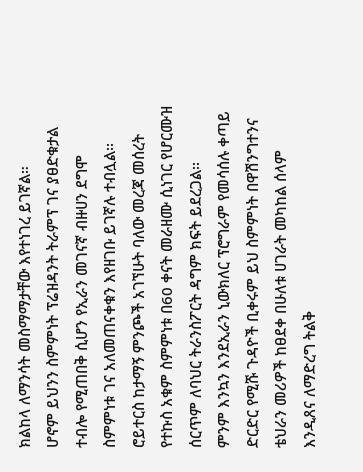ክልከላ ለማንሳት መስማማታቸው እየተነገረ ይገኛል።
ሆኖም ይህንን ስምምነት ፕሬዝዳንት ትራምፕ ገና ያፀድቁታል ተብሎ የሚጠበቅ ሲሆን የኢራን መገናኛ ብዙሀን ደግሞ ስምምነቱ ገና አለመጠናቀቁን እየዘገቡ ይገኛሉ ተብሏል፡፡
ሮይተርስ ከታማኝ ምንጮች አገኘሁት ባለው መረጃ መሰረት የተኩስ አቁም ስምምነቱ በ60 ቀናት መራዘሙ ሲነገር የሆርሙዝ ሰርጥም ለባህር ትራንስፖርት ዳግም ክፍት ይደረጋል፡፡
ምንም እንኳን እንደኢራን ኒውክለር ፕሮግራም የመሳሰሉ ቀጣይ ድርድር የሚሹ ጉዳዮች ቢቀሩም ይህ ስምምነት በዋሽንግተንና ቴህራን መሪዎች ከፀደቀ በሁለቱ ሀገራት መካከል ሰላም እንዲጸና ለማድረግ ትልቅ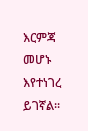እርምጃ መሆኑ እየተነገረ ይገኛል፡፡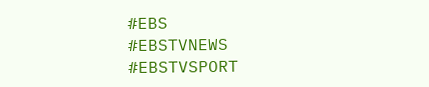#EBS
#EBSTVNEWS
#EBSTVSPORT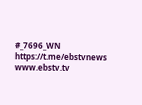#_7696_WN
https://t.me/ebstvnews
www.ebstv.tv